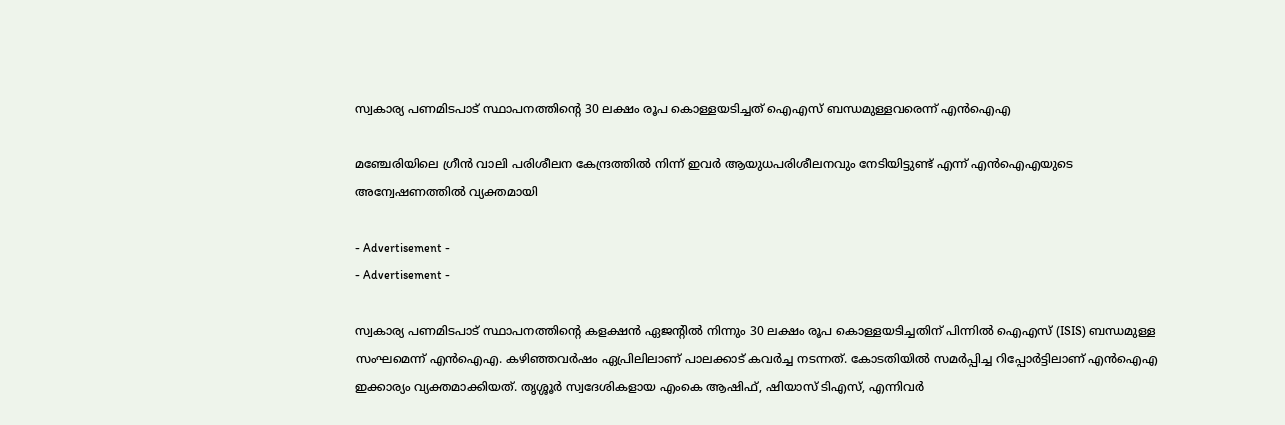സ്വകാര്യ പണമിടപാട് സ്ഥാപനത്തിൻ്റെ 30 ലക്ഷം രൂപ കൊള്ളയടിച്ചത് ഐഎസ് ബന്ധമുള്ളവരെന്ന് എന്‍ഐഎ

മഞ്ചേരിയിലെ ഗ്രീന്‍ വാലി പരിശീലന കേന്ദ്രത്തില്‍ നിന്ന് ഇവര്‍ ആയുധപരിശീലനവും നേടിയിട്ടുണ്ട് എന്ന് എന്‍ഐഎയുടെ അന്വേഷണത്തില്‍ വ്യക്തമായി

- Advertisement -
- Advertisement -

സ്വകാര്യ പണമിടപാട് സ്ഥാപനത്തിൻ്റെ കളക്ഷന്‍ ഏജന്റില്‍ നിന്നും 30 ലക്ഷം രൂപ കൊള്ളയടിച്ചതിന് പിന്നില്‍ ഐഎസ് (ISIS) ബന്ധമുള്ള സംഘമെന്ന് എന്‍ഐഎ. കഴിഞ്ഞവര്‍ഷം ഏപ്രിലിലാണ് പാലക്കാട് കവര്‍ച്ച നടന്നത്. കോടതിയില്‍ സമര്‍പ്പിച്ച റിപ്പോര്‍ട്ടിലാണ് എന്‍ഐഎ ഇക്കാര്യം വ്യക്തമാക്കിയത്. തൃശ്ശൂര്‍ സ്വദേശികളായ എംകെ ആഷിഫ്, ഷിയാസ് ടിഎസ്, എന്നിവര്‍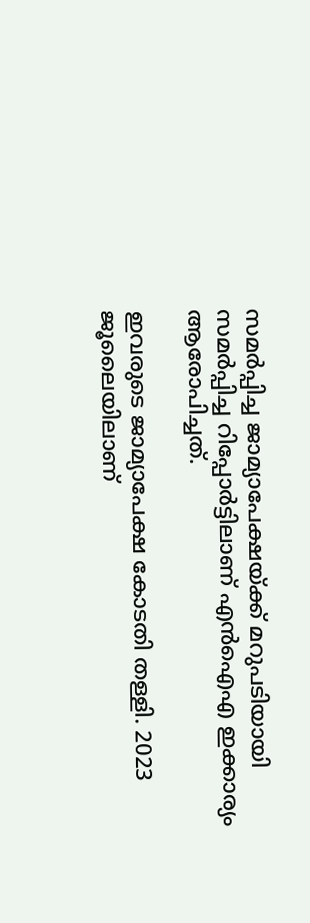സമര്‍പ്പിച്ച ജാമ്യാപേക്ഷയ്ക്ക് മറുപടിയായി സമര്‍പ്പിച്ച റിപ്പോര്‍ട്ടിലാണ് എന്‍ഐഎ ഇക്കാര്യം ആരോപിച്ചത്.

ഇവരുടെ ജാമ്യാപേക്ഷ കോടതി തള്ളി. 2023 ജൂലൈയിലാണ്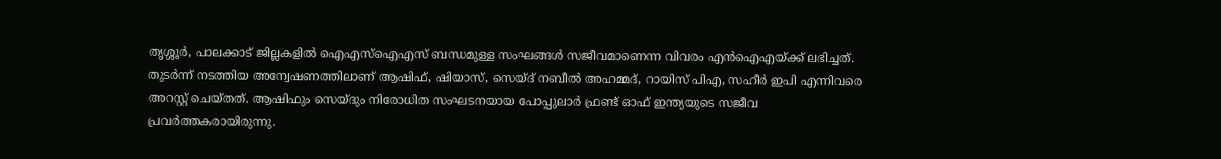തൃശ്ശൂര്‍, പാലക്കാട് ജില്ലകളില്‍ ഐഎസ്‌ഐഎസ് ബന്ധമുള്ള സംഘങ്ങള്‍ സജീവമാണെന്ന വിവരം എന്‍ഐഎയ്ക്ക് ലഭിച്ചത്. തുടര്‍ന്ന് നടത്തിയ അന്വേഷണത്തിലാണ് ആഷിഫ്, ഷിയാസ്, സെയ്ദ് നബീല്‍ അഹമ്മദ്, റായിസ് പിഎ, സഹീര്‍ ഇപി എന്നിവരെ അറസ്റ്റ് ചെയ്‌തത്‌. ആഷിഫും സെയ്ദും നിരോധിത സംഘടനയായ പോപ്പുലാര്‍ ഫ്രണ്ട് ഓഫ് ഇന്ത്യയുടെ സജീവ പ്രവര്‍ത്തകരായിരുന്നു.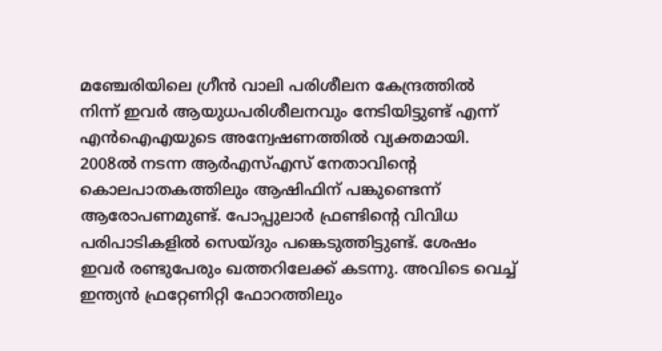മഞ്ചേരിയിലെ ഗ്രീന്‍ വാലി പരിശീലന കേന്ദ്രത്തില്‍ നിന്ന് ഇവര്‍ ആയുധപരിശീലനവും നേടിയിട്ടുണ്ട് എന്ന് എന്‍ഐഎയുടെ അന്വേഷണത്തില്‍ വ്യക്തമായി. 2008ല്‍ നടന്ന ആര്‍എസ്എസ് നേതാവിൻ്റെ കൊലപാതകത്തിലും ആഷിഫിന് പങ്കുണ്ടെന്ന് ആരോപണമുണ്ട്. പോപ്പുലാര്‍ ഫ്രണ്ടിൻ്റെ വിവിധ പരിപാടികളില്‍ സെയ്ദും പങ്കെടുത്തിട്ടുണ്ട്. ശേഷം ഇവര്‍ രണ്ടുപേരും ഖത്തറിലേക്ക് കടന്നു. അവിടെ വെച്ച് ഇന്ത്യന്‍ ഫ്രറ്റേണിറ്റി ഫോറത്തിലും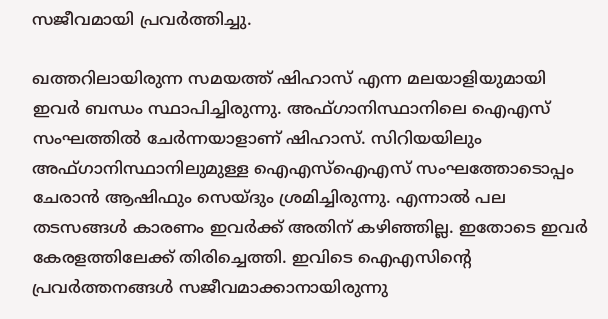സജീവമായി പ്രവര്‍ത്തിച്ചു.

ഖത്തറിലായിരുന്ന സമയത്ത് ഷിഹാസ് എന്ന മലയാളിയുമായി ഇവര്‍ ബന്ധം സ്ഥാപിച്ചിരുന്നു. അഫ്ഗാനിസ്ഥാനിലെ ഐഎസ് സംഘത്തില്‍ ചേര്‍ന്നയാളാണ് ഷിഹാസ്. സിറിയയിലും അഫ്ഗാനിസ്ഥാനിലുമുള്ള ഐഎസ്‌ഐഎസ് സംഘത്തോടൊപ്പം ചേരാന്‍ ആഷിഫും സെയ്ദും ശ്രമിച്ചിരുന്നു. എന്നാല്‍ പല തടസങ്ങള്‍ കാരണം ഇവര്‍ക്ക് അതിന് കഴിഞ്ഞില്ല. ഇതോടെ ഇവര്‍ കേരളത്തിലേക്ക് തിരിച്ചെത്തി. ഇവിടെ ഐഎസിൻ്റെ പ്രവര്‍ത്തനങ്ങള്‍ സജീവമാക്കാനായിരുന്നു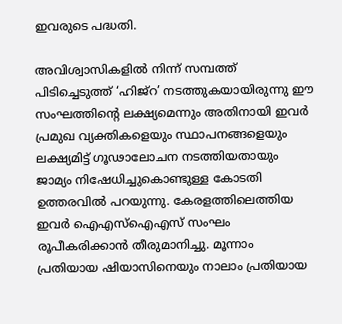ഇവരുടെ പദ്ധതി.

അവിശ്വാസികളില്‍ നിന്ന് സമ്പത്ത് പിടിച്ചെടുത്ത് ‘ഹിജ്‌റ’ നടത്തുകയായിരുന്നു ഈ സംഘത്തിൻ്റെ ലക്ഷ്യമെന്നും അതിനായി ഇവര്‍ പ്രമുഖ വ്യക്തികളെയും സ്ഥാപനങ്ങളെയും ലക്ഷ്യമിട്ട് ഗൂഢാലോചന നടത്തിയതായും ജാമ്യം നിഷേധിച്ചുകൊണ്ടുള്ള കോടതി ഉത്തരവില്‍ പറയുന്നു. കേരളത്തിലെത്തിയ ഇവര്‍ ഐഎസ്‌ഐഎസ് സംഘം രൂപീകരിക്കാന്‍ തീരുമാനിച്ചു. മൂന്നാം പ്രതിയായ ഷിയാസിനെയും നാലാം പ്രതിയായ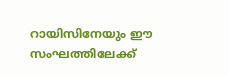റായിസിനേയും ഈ സംഘത്തിലേക്ക്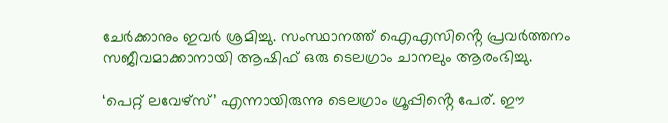ചേര്‍ക്കാനും ഇവര്‍ ശ്രമിച്ചു. സംസ്ഥാനത്ത് ഐഎസിൻ്റെ പ്രവര്‍ത്തനം സജീവമാക്കാനായി ആഷിഫ് ഒരു ടെലഗ്രാം ചാനലും ആരംഭിച്ചു.

‘പെറ്റ് ലവേഴ്‌സ്’ എന്നായിരുന്നു ടെലഗ്രാം ഗ്രൂപ്പിൻ്റെ പേര്. ഈ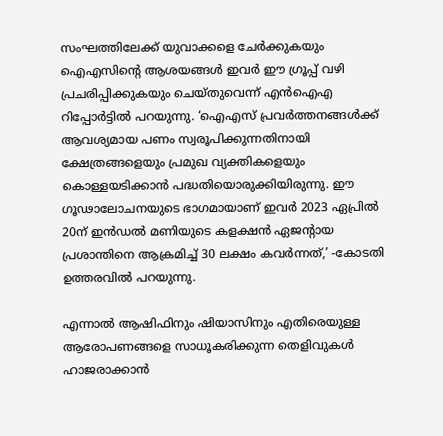സംഘത്തിലേക്ക് യുവാക്കളെ ചേര്‍ക്കുകയും ഐഎസിൻ്റെ ആശയങ്ങള്‍ ഇവര്‍ ഈ ഗ്രൂപ്പ് വഴി പ്രചരിപ്പിക്കുകയും ചെയ്‌തുവെന്ന് എന്‍ഐഎ റിപ്പോര്‍ട്ടില്‍ പറയുന്നു. ‘ഐഎസ് പ്രവര്‍ത്തനങ്ങള്‍ക്ക് ആവശ്യമായ പണം സ്വരൂപിക്കുന്നതിനായി ക്ഷേത്രങ്ങളെയും പ്രമുഖ വ്യക്തികളെയും കൊള്ളയടിക്കാന്‍ പദ്ധതിയൊരുക്കിയിരുന്നു. ഈ ഗൂഢാലോചനയുടെ ഭാഗമായാണ് ഇവര്‍ 2023 ഏപ്രില്‍ 20ന് ഇന്‍ഡല്‍ മണിയുടെ കളക്ഷന്‍ ഏജന്റായ പ്രശാന്തിനെ ആക്രമിച്ച് 30 ലക്ഷം കവര്‍ന്നത്,’ -കോടതി ഉത്തരവില്‍ പറയുന്നു.

എന്നാല്‍ ആഷിഫിനും ഷിയാസിനും എതിരെയുള്ള ആരോപണങ്ങളെ സാധൂകരിക്കുന്ന തെളിവുകള്‍ ഹാജരാക്കാന്‍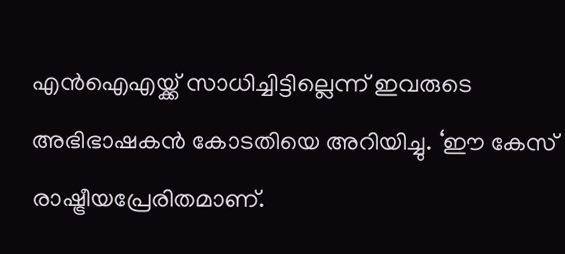എന്‍ഐഎയ്ക്ക് സാധിച്ചിട്ടില്ലെന്ന് ഇവരുടെ അഭിഭാഷകന്‍ കോടതിയെ അറിയിച്ചു. ‘ഈ കേസ് രാഷ്ട്രീയപ്രേരിതമാണ്.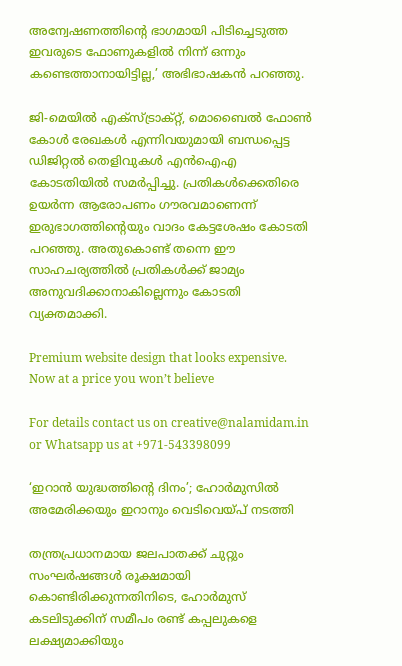അന്വേഷണത്തിൻ്റെ ഭാഗമായി പിടിച്ചെടുത്ത ഇവരുടെ ഫോണുകളില്‍ നിന്ന് ഒന്നും കണ്ടെത്താനായിട്ടില്ല,’ അഭിഭാഷകന്‍ പറഞ്ഞു.

ജി-മെയില്‍ എക്‌സ്ട്രാക്റ്റ്, മൊബൈല്‍ ഫോണ്‍ കോള്‍ രേഖകള്‍ എന്നിവയുമായി ബന്ധപ്പെട്ട ഡിജിറ്റല്‍ തെളിവുകള്‍ എന്‍ഐഎ കോടതിയില്‍ സമര്‍പ്പിച്ചു. പ്രതികള്‍ക്കെതിരെ ഉയര്‍ന്ന ആരോപണം ഗൗരവമാണെന്ന് ഇരുഭാഗത്തിൻ്റെയും വാദം കേട്ടശേഷം കോടതി പറഞ്ഞു. അതുകൊണ്ട് തന്നെ ഈ സാഹചര്യത്തില്‍ പ്രതികള്‍ക്ക് ജാമ്യം അനുവദിക്കാനാകില്ലെന്നും കോടതി വ്യക്തമാക്കി.

Premium website design that looks expensive. Now at a price you won’t believe

For details contact us on creative@nalamidam.in or Whatsapp us at +971-543398099

‘ഇറാൻ യുദ്ധത്തിൻ്റെ ദിനം’; ഹോർമുസിൽ അമേരിക്കയും ഇറാനും വെടിവെയ്‌പ്‌ നടത്തി

തന്ത്രപ്രധാനമായ ജലപാതക്ക്‌ ചുറ്റും സംഘർഷങ്ങൾ രൂക്ഷമായി കൊണ്ടിരിക്കുന്നതിനിടെ, ഹോർമുസ് കടലിടുക്കിന് സമീപം രണ്ട് കപ്പലുകളെ ലക്ഷ്യമാക്കിയും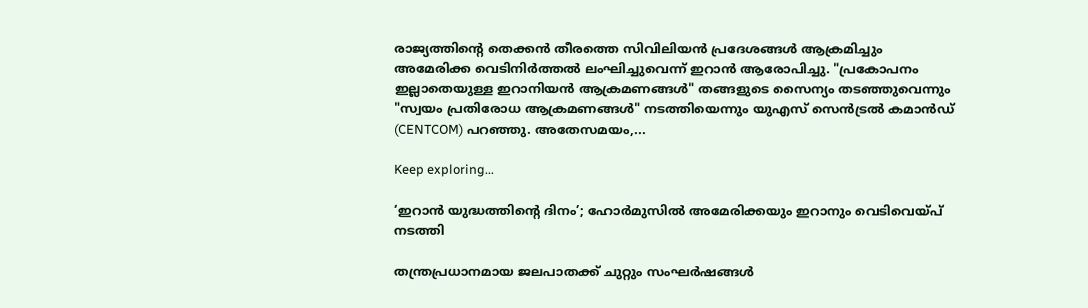രാജ്യത്തിൻ്റെ തെക്കൻ തീരത്തെ സിവിലിയൻ പ്രദേശങ്ങൾ ആക്രമിച്ചും അമേരിക്ക വെടിനിർത്തൽ ലംഘിച്ചുവെന്ന് ഇറാൻ ആരോപിച്ചു. "പ്രകോപനം ഇല്ലാതെയുള്ള ഇറാനിയൻ ആക്രമണങ്ങൾ" തങ്ങളുടെ സൈന്യം തടഞ്ഞുവെന്നും "സ്വയം പ്രതിരോധ ആക്രമണങ്ങൾ" നടത്തിയെന്നും യുഎസ് സെൻട്രൽ കമാൻഡ് (CENTCOM) പറഞ്ഞു. അതേസമയം,...

Keep exploring...

‘ഇറാൻ യുദ്ധത്തിൻ്റെ ദിനം’; ഹോർമുസിൽ അമേരിക്കയും ഇറാനും വെടിവെയ്‌പ്‌ നടത്തി

തന്ത്രപ്രധാനമായ ജലപാതക്ക്‌ ചുറ്റും സംഘർഷങ്ങൾ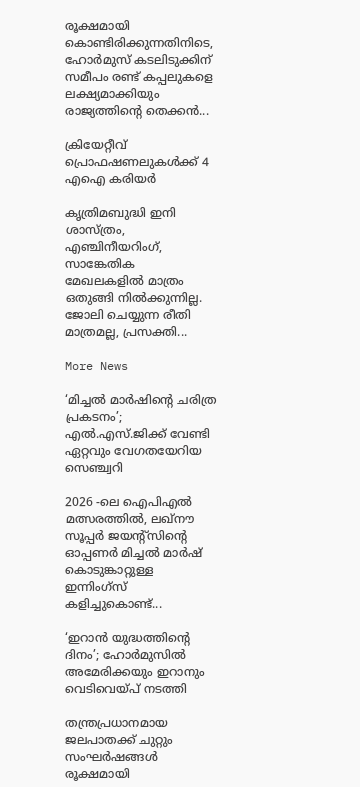രൂക്ഷമായി കൊണ്ടിരിക്കുന്നതിനിടെ, ഹോർമുസ് കടലിടുക്കിന് സമീപം രണ്ട് കപ്പലുകളെ ലക്ഷ്യമാക്കിയും രാജ്യത്തിൻ്റെ തെക്കൻ...

ക്രിയേറ്റീവ് പ്രൊഫഷണലുകൾക്ക് 4 എഐ കരിയർ

കൃത്രിമബുദ്ധി ഇനി ശാസ്ത്രം, എഞ്ചിനീയറിംഗ്, സാങ്കേതിക മേഖലകളിൽ മാത്രം ഒതുങ്ങി നിൽക്കുന്നില്ല. ജോലി ചെയ്യുന്ന രീതി മാത്രമല്ല, പ്രസക്തി...

More News

‘മിച്ചൽ മാർഷിൻ്റെ ചരിത്ര പ്രകടനം’; എൽ.എസ്.ജിക്ക് വേണ്ടി ഏറ്റവും വേഗതയേറിയ സെഞ്ച്വറി

2026 -ലെ ഐപിഎൽ മത്സരത്തിൽ, ലഖ്‌നൗ സൂപ്പർ ജയന്റ്‌സിൻ്റെ ഓപ്പണർ മിച്ചൽ മാർഷ് കൊടുങ്കാറ്റുള്ള ഇന്നിംഗ്‌സ് കളിച്ചുകൊണ്ട്...

‘ഇറാൻ യുദ്ധത്തിൻ്റെ ദിനം’; ഹോർമുസിൽ അമേരിക്കയും ഇറാനും വെടിവെയ്‌പ്‌ നടത്തി

തന്ത്രപ്രധാനമായ ജലപാതക്ക്‌ ചുറ്റും സംഘർഷങ്ങൾ രൂക്ഷമായി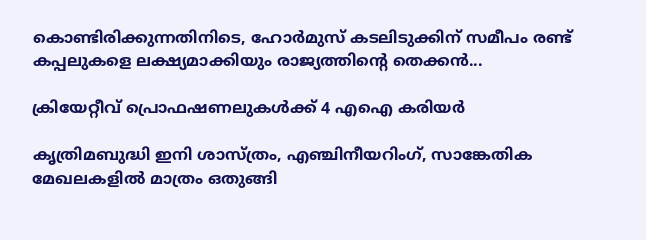കൊണ്ടിരിക്കുന്നതിനിടെ, ഹോർമുസ് കടലിടുക്കിന് സമീപം രണ്ട് കപ്പലുകളെ ലക്ഷ്യമാക്കിയും രാജ്യത്തിൻ്റെ തെക്കൻ...

ക്രിയേറ്റീവ് പ്രൊഫഷണലുകൾക്ക് 4 എഐ കരിയർ

കൃത്രിമബുദ്ധി ഇനി ശാസ്ത്രം, എഞ്ചിനീയറിംഗ്, സാങ്കേതിക മേഖലകളിൽ മാത്രം ഒതുങ്ങി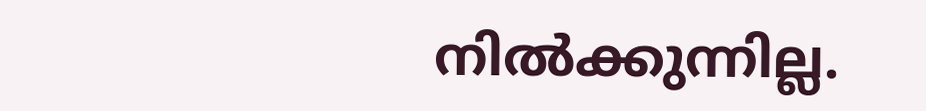നിൽക്കുന്നില്ല.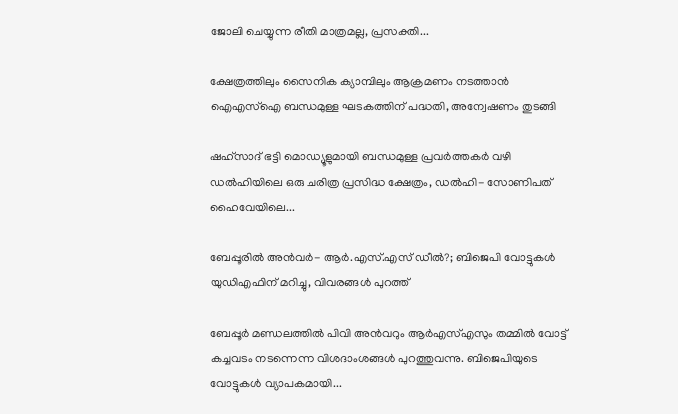ജോലി ചെയ്യുന്ന രീതി മാത്രമല്ല, പ്രസക്തി...

ക്ഷേത്രത്തിലും സൈനിക ക്യാമ്പിലും ആക്രമണം നടത്താൻ ഐഎസ്‌ഐ ബന്ധമുള്ള ഘടകത്തിന് പദ്ധതി, അന്വേഷണം തുടങ്ങി

ഷഹ്‌സാദ് ഭട്ടി മൊഡ്യൂളുമായി ബന്ധമുള്ള പ്രവർത്തകർ വഴി ഡൽഹിയിലെ ഒരു ചരിത്ര പ്രസിദ്ധ ക്ഷേത്രം, ഡൽഹി- സോണിപത് ഹൈവേയിലെ...

ബേപ്പൂരിൽ അൻവർ- ആർ.എസ്.എസ് ഡീൽ?; ബിജെപി വോട്ടുകൾ യുഡിഎഫിന് മറിച്ചു, വിവരങ്ങൾ പുറത്ത്

ബേപ്പൂർ മണ്ഡലത്തിൽ പിവി അൻവറും ആർഎസ്എസും തമ്മിൽ വോട്ട് കച്ചവടം നടന്നെന്ന വിശദാംശങ്ങൾ പുറത്തുവന്നു. ബിജെപിയുടെ വോട്ടുകൾ വ്യാപകമായി...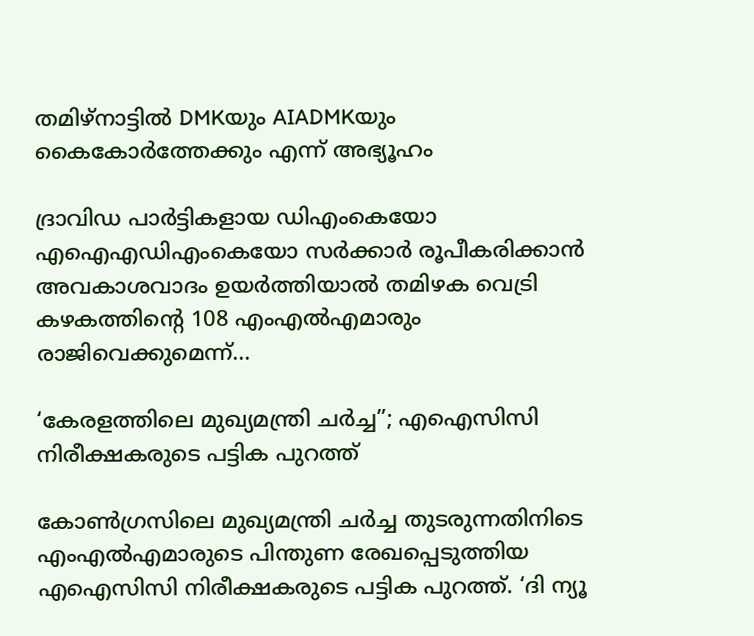തമിഴ്‌നാട്ടിൽ DMKയും AIADMKയും കൈകോർത്തേക്കും എന്ന് അഭ്യൂഹം

ദ്രാവിഡ പാര്‍ട്ടികളായ ഡിഎംകെയോ എഐഎഡിഎംകെയോ സര്‍ക്കാര്‍ രൂപീകരിക്കാന്‍ അവകാശവാദം ഉയര്‍ത്തിയാല്‍ തമിഴക വെട്രി കഴകത്തിൻ്റെ 108 എംഎല്‍എമാരും രാജിവെക്കുമെന്ന്...

‘കേരളത്തിലെ മുഖ്യമന്ത്രി ചര്‍ച്ച”; എഐസിസി നിരീക്ഷകരുടെ പട്ടിക പുറത്ത്

കോണ്‍ഗ്രസിലെ മുഖ്യമന്ത്രി ചര്‍ച്ച തുടരുന്നതിനിടെ എംഎല്‍എമാരുടെ പിന്തുണ രേഖപ്പെടുത്തിയ എഐസിസി നിരീക്ഷകരുടെ പട്ടിക പുറത്ത്. ‘ദി ന്യൂ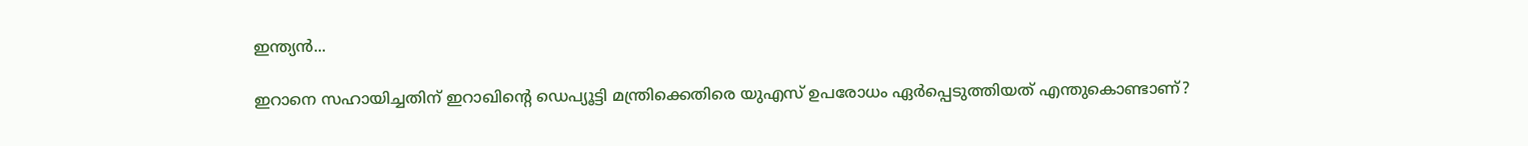ഇന്ത്യന്‍...

ഇറാനെ സഹായിച്ചതിന് ഇറാഖിൻ്റെ ഡെപ്യൂട്ടി മന്ത്രിക്കെതിരെ യുഎസ് ഉപരോധം ഏർപ്പെടുത്തിയത് എന്തുകൊണ്ടാണ്?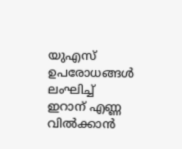യുഎസ് ഉപരോധങ്ങൾ ലംഘിച്ച് ഇറാന് എണ്ണ വിൽക്കാൻ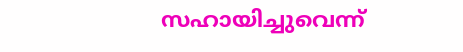സഹായിച്ചുവെന്ന്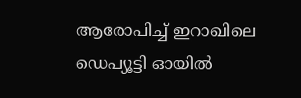ആരോപിച്ച് ഇറാഖിലെ ഡെപ്യൂട്ടി ഓയിൽ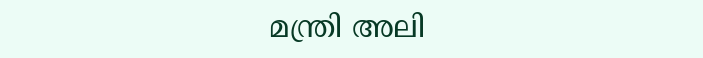മന്ത്രി അലി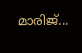മാരിജ്...